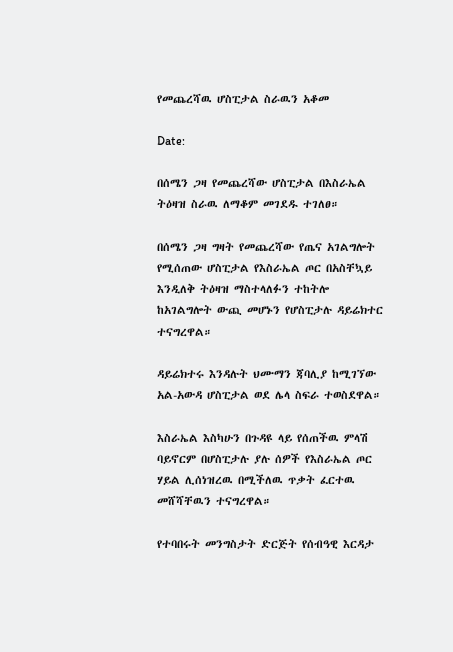የመጨረሻዉ ሆስፒታል ስራዉን አቆመ

Date:

በሰሜን ጋዛ የመጨረሻው ሆስፒታል በእስራኤል ትዕዛዝ ስራዉ ለማቆም መገደዱ ተገለፀ።

በሰሜን ጋዛ ግዛት የመጨረሻው የጤና አገልግሎት የሚሰጠው ሆስፒታል የእስራኤል ጦር በአስቸኳይ እንዲለቅ ትዕዛዝ ማስተላለፉን ተከትሎ ከአገልግሎት ውጪ መሆኑን የሆስፒታሉ ዳይሬክተር ተናግረዋል።

ዳይሬክተሩ እንዳሉት ህሙማን ጃባሊያ ከሚገኘው አል-አውዳ ሆስፒታል ወደ ሌላ ስፍራ ተወስደዋል።

እስራኤል እስካሁን በጉዳዩ ላይ የሰጠችዉ ምላሽ ባይኖርም በሆስፒታሉ ያሉ ሰዎች የእስራኤል ጦር ሃይል ሊሰነዝረዉ በሚችለዉ ጥቃት ፈርተዉ መሸሻቸዉን ተናግረዋል።

የተባበሩት መንግስታት ድርጅት የሰብዓዊ እርዳታ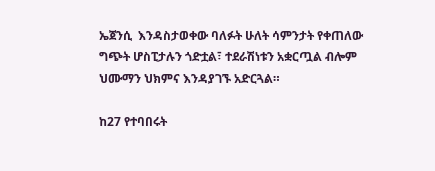ኤጀንሲ  እንዳስታወቀው ባለፉት ሁለት ሳምንታት የቀጠለው ግጭት ሆስፒታሉን ጎድቷል፣ ተደራሽነቱን አቋርጧል ብሎም ህሙማን ህክምና እንዳያገኙ አድርጓል።

ከ27 የተባበሩት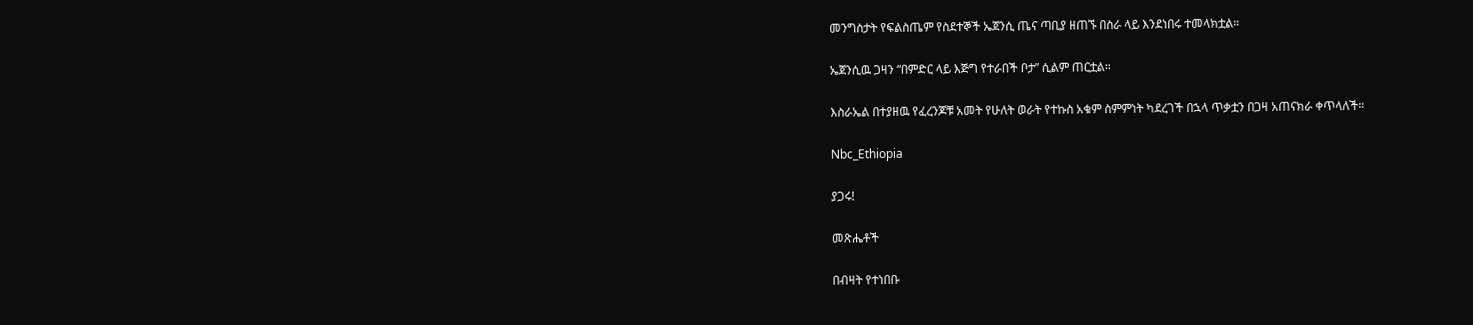መንግስታት የፍልስጤም የስደተኞች ኤጀንሲ ጤና ጣቢያ ዘጠኙ በስራ ላይ እንደነበሩ ተመላክቷል።

ኤጀንሲዉ ጋዛን “በምድር ላይ እጅግ የተራበች ቦታ” ሲልም ጠርቷል።

እስራኤል በተያዘዉ የፈረንጆቹ አመት የሁለት ወራት የተኩስ አቁም ስምምነት ካደረገች በኋላ ጥቃቷን በጋዛ አጠናክራ ቀጥላለች።

Nbc_Ethiopia

ያጋሩ!

መጽሔቶች

በብዛት የተነበቡ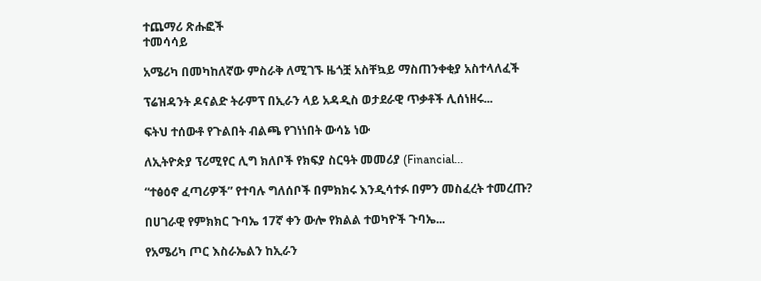ተጨማሪ ጽሑፎች
ተመሳሳይ

አሜሪካ በመካከለኛው ምስራቅ ለሚገኙ ዜጎቿ አስቸኳይ ማስጠንቀቂያ አስተላለፈች

ፕሬዝዳንት ዶናልድ ትራምፕ በኢራን ላይ አዳዲስ ወታደራዊ ጥቃቶች ሊሰነዘሩ...

ፍትህ ተሰውቶ የጉልበት ብልጫ የገነነበት ውሳኔ ነው

ለኢትዮጵያ ፕሪሚየር ሊግ ክለቦች የክፍያ ስርዓት መመሪያ (Financial...

“ተፅዕኖ ፈጣሪዎች” የተባሉ ግለሰቦች በምክክሩ እንዲሳተፉ በምን መስፈረት ተመረጡ?

በሀገራዊ የምክክር ጉባኤ 17ኛ ቀን ውሎ የክልል ተወካዮች ጉባኤ...

የአሜሪካ ጦር እስራኤልን ከኢራን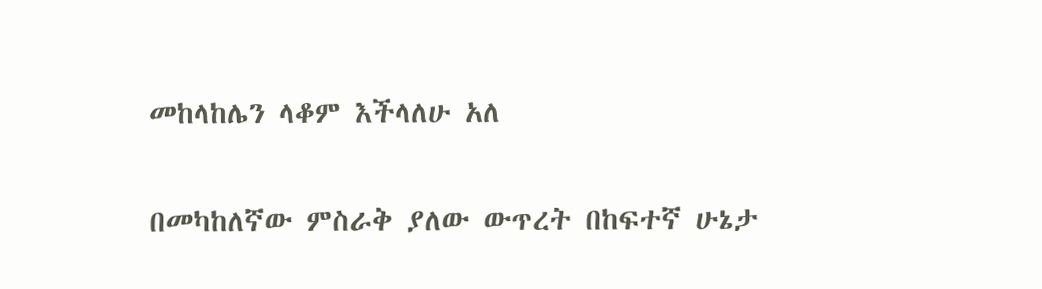መከላከሌን ላቆም እችላለሁ አለ

በመካከለኛው ምስራቅ ያለው ውጥረት በከፍተኛ ሁኔታ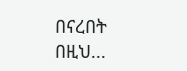በናረበት በዚህ...